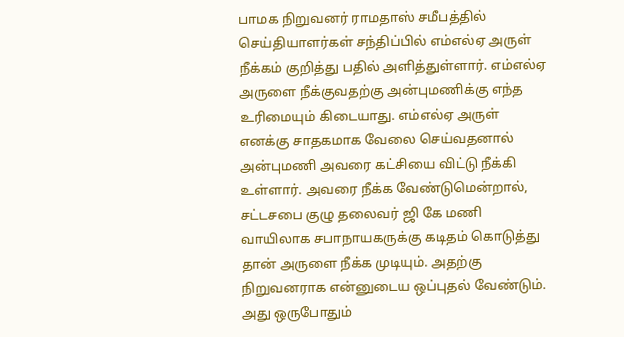பாமக நிறுவனர் ராமதாஸ் சமீபத்தில் செய்தியாளர்கள் சந்திப்பில் எம்எல்ஏ அருள் நீக்கம் குறித்து பதில் அளித்துள்ளார். எம்எல்ஏ அருளை நீக்குவதற்கு அன்புமணிக்கு எந்த உரிமையும் கிடையாது. எம்எல்ஏ அருள் எனக்கு சாதகமாக வேலை செய்வதனால் அன்புமணி அவரை கட்சியை விட்டு நீக்கி உள்ளார். அவரை நீக்க வேண்டுமென்றால், சட்டசபை குழு தலைவர் ஜி கே மணி வாயிலாக சபாநாயகருக்கு கடிதம் கொடுத்து தான் அருளை நீக்க முடியும். அதற்கு நிறுவனராக என்னுடைய ஒப்புதல் வேண்டும்.
அது ஒருபோதும்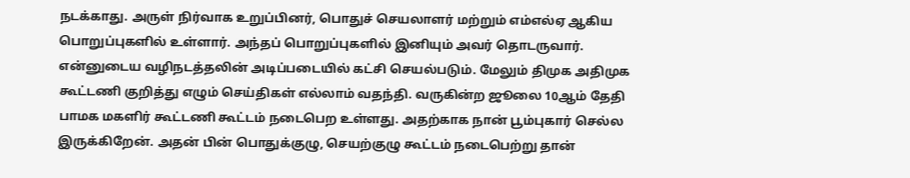நடக்காது. அருள் நிர்வாக உறுப்பினர், பொதுச் செயலாளர் மற்றும் எம்எல்ஏ ஆகிய பொறுப்புகளில் உள்ளார். அந்தப் பொறுப்புகளில் இனியும் அவர் தொடருவார். என்னுடைய வழிநடத்தலின் அடிப்படையில் கட்சி செயல்படும். மேலும் திமுக அதிமுக கூட்டணி குறித்து எழும் செய்திகள் எல்லாம் வதந்தி. வருகின்ற ஜூலை 10ஆம் தேதி பாமக மகளிர் கூட்டணி கூட்டம் நடைபெற உள்ளது. அதற்காக நான் பூம்புகார் செல்ல இருக்கிறேன். அதன் பின் பொதுக்குழு, செயற்குழு கூட்டம் நடைபெற்று தான்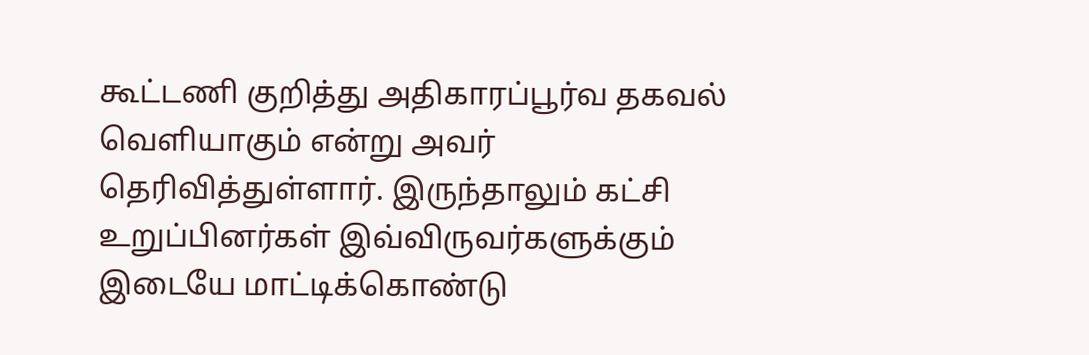கூட்டணி குறித்து அதிகாரப்பூர்வ தகவல் வெளியாகும் என்று அவர் தெரிவித்துள்ளார். இருந்தாலும் கட்சி உறுப்பினர்கள் இவ்விருவர்களுக்கும் இடையே மாட்டிக்கொண்டு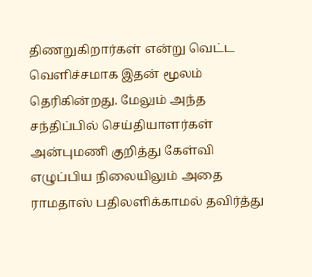திணறுகிறார்கள் என்று வெட்ட வெளிச்சமாக இதன் மூலம் தெரிகின்றது. மேலும் அந்த சந்திப்பில் செய்தியாளர்கள் அன்புமணி குறித்து கேள்வி எழுப்பிய நிலையிலும் அதை ராமதாஸ் பதிலளிக்காமல் தவிர்த்து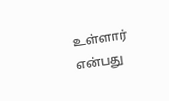உள்ளார் என்பது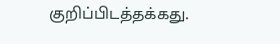குறிப்பிடத்தக்கது.